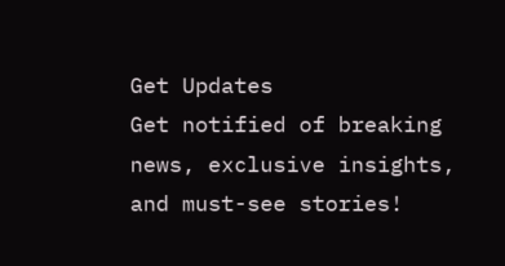Get Updates
Get notified of breaking news, exclusive insights, and must-see stories!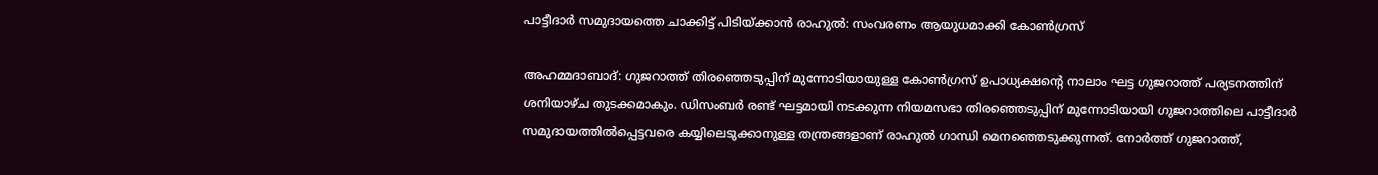പാട്ടീദാര്‍ സമുദായത്തെ ചാക്കിട്ട് പിടിയ്ക്കാന്‍ രാഹുല്‍: സംവരണം ആയുധമാക്കി കോണ്‍ഗ്രസ്

അഹമ്മദാബാദ്: ഗുജറാത്ത് തിരഞ്ഞെടുപ്പിന് മുന്നോടിയായുള്ള കോണ്‍ഗ്രസ് ഉപാധ്യക്ഷന്‍റെ നാലാം ഘട്ട ഗുജറാത്ത് പര്യടനത്തിന് ശനിയാഴ്ച തുടക്കമാകും. ഡിസംബര്‍ രണ്ട് ഘട്ടമായി നടക്കുന്ന നിയമസഭാ തിരഞ്ഞെടുപ്പിന് മുന്നോടിയായി ഗുജറാത്തിലെ പാട്ടീദാര്‍ സമുദായത്തില്‍പ്പെട്ടവരെ കയ്യിലെടുക്കാനുള്ള തന്ത്രങ്ങളാണ് രാഹുല്‍ ഗാന്ധി മെനഞ്ഞെടുക്കുന്നത്. നോര്‍ത്ത് ഗുജറാത്ത്,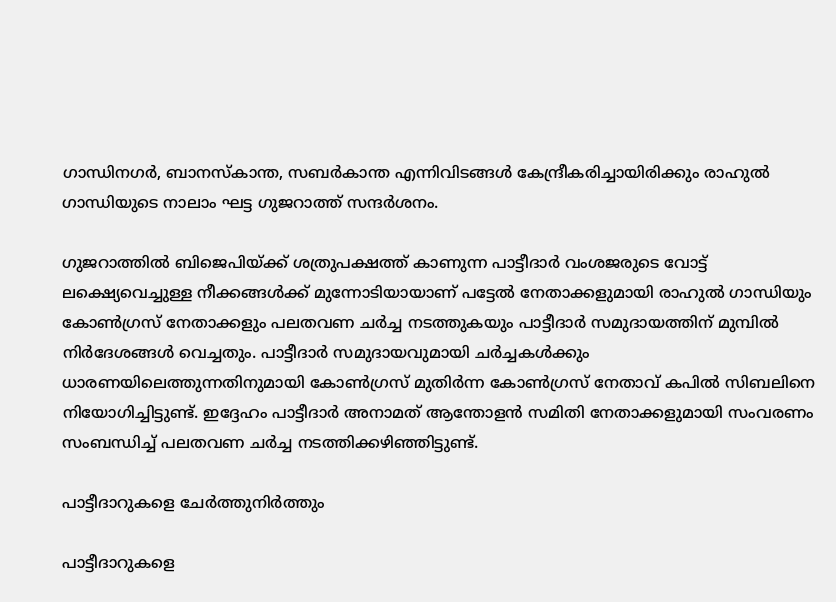ഗാന്ധിനഗര്‍, ബാനസ്കാന്ത, സബര്‍കാന്ത എന്നിവിടങ്ങള്‍ കേന്ദ്രീകരിച്ചായിരിക്കും രാഹുല്‍ ഗാന്ധിയുടെ നാലാം ഘട്ട ഗുജറാത്ത് സന്ദര്‍ശനം.

ഗുജറാത്തില്‍ ബിജെപിയ്ക്ക് ശത്രുപക്ഷത്ത് കാണുന്ന പാട്ടീദാര്‍ വംശജരുടെ വോട്ട് ലക്ഷ്യെവെച്ചുള്ള നീക്കങ്ങള്‍ക്ക് മുന്നോടിയായാണ് പട്ടേല്‍ നേതാക്കളുമായി രാഹുല്‍ ഗാന്ധിയും കോണ്‍ഗ്രസ് നേതാക്കളും പലതവണ ചര്‍ച്ച നടത്തുകയും പാട്ടീദാര്‍ സമുദായത്തിന് മുമ്പില്‍ നിര്‍ദേശങ്ങള്‍ വെച്ചതും. പാട്ടീദാര്‍ സമുദായവുമായി ചര്‍ച്ചകള്‍ക്കും ധാരണയിലെത്തുന്നതിനുമായി കോണ്‍ഗ്രസ് മുതിര്‍ന്ന കോണ്‍ഗ്രസ് നേതാവ് കപില്‍ സിബലിനെ നിയോഗിച്ചിട്ടുണ്ട്. ഇദ്ദേഹം പാട്ടീദാര്‍ അനാമത് ആന്തോളന്‍ സമിതി നേതാക്കളുമായി സംവരണം സംബന്ധിച്ച് പലതവണ ചര്‍ച്ച നടത്തിക്കഴിഞ്ഞിട്ടുണ്ട്.

പാട്ടീദാറുകളെ ചേര്‍ത്തുനിര്‍ത്തും

പാട്ടീദാറുകളെ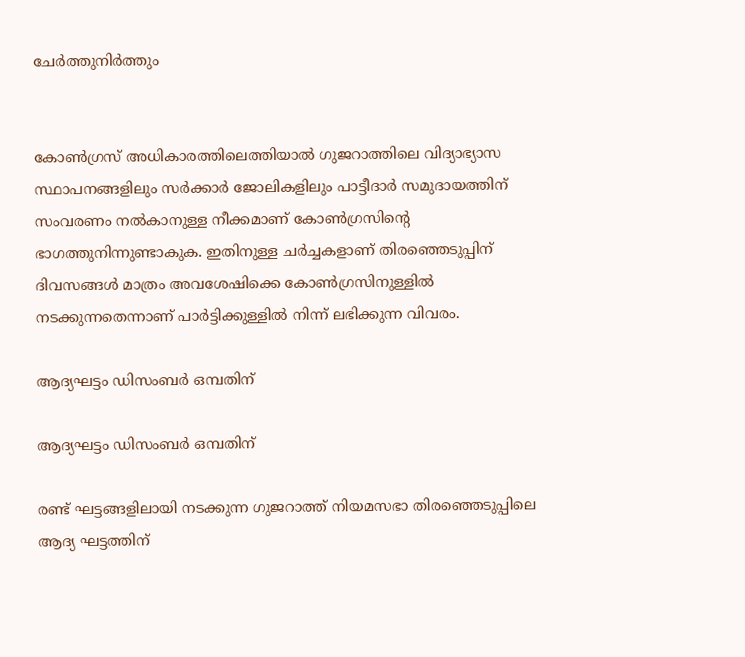ചേര്‍ത്തുനിര്‍ത്തും


കോണ്‍ഗ്രസ് അധികാരത്തിലെത്തിയാല്‍ ഗുജറാത്തിലെ വിദ്യാഭ്യാസ സ്ഥാപനങ്ങളിലും സര്‍ക്കാര്‍ ജോലികളിലും പാട്ടീദാര്‍ സമുദായത്തിന് സംവരണം നല്‍കാനുള്ള നീക്കമാണ് കോണ്‍ഗ്രസിന്‍റെ ഭാഗത്തുനിന്നുണ്ടാകുക. ഇതിനുള്ള ചര്‍ച്ചകളാണ് തിരഞ്ഞെടുപ്പിന് ദിവസങ്ങള്‍ മാത്രം അവശേഷിക്കെ കോണ്‍ഗ്രസിനുള്ളില്‍ നടക്കുന്നതെന്നാണ് പാര്‍ട്ടിക്കുള്ളില്‍ നിന്ന് ലഭിക്കുന്ന വിവരം.

ആദ്യഘട്ടം ഡിസംബര്‍ ഒമ്പതിന്

ആദ്യഘട്ടം ഡിസംബര്‍ ഒമ്പതിന്

രണ്ട് ഘട്ടങ്ങളിലായി നടക്കുന്ന ഗുജറാത്ത് നിയമസഭാ തിരഞ്ഞെടുപ്പിലെ ആദ്യ ഘട്ടത്തിന്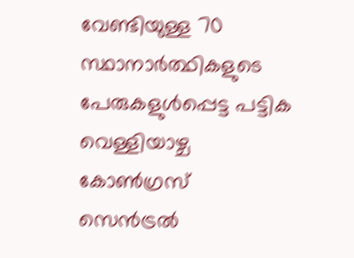വേണ്ടിയുള്ള 70 സ്ഥാനാര്‍ത്ഥികളുടെ പേരുകളുള്‍പ്പെട്ട പട്ടിക വെള്ളിയാഴ്ച കോണ്‍ഗ്രസ് സെന്‍ട്രല്‍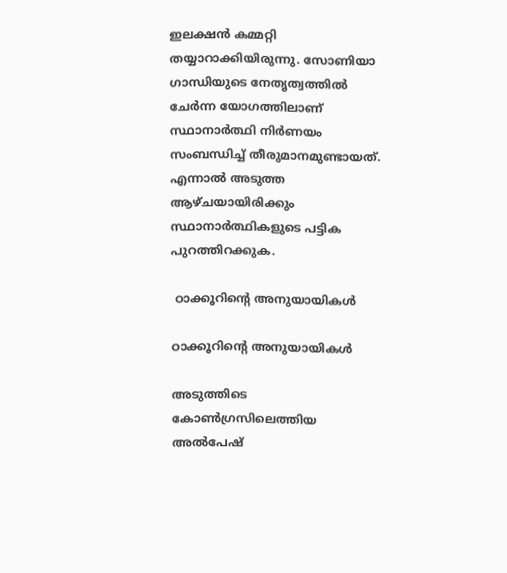ഇലക്ഷന്‍ കമ്മറ്റി തയ്യാറാക്കിയിരുന്നു. സോണിയാ ഗാന്ധിയുടെ നേതൃത്വത്തില്‍ ചേര്‍ന്ന യോഗത്തിലാണ് സ്ഥാനാര്‍ത്ഥി നിര്‍ണയം സംബന്ധിച്ച് തീരുമാനമുണ്ടായത്. എന്നാല്‍ അടുത്ത ആഴ്ചയായിരിക്കും സ്ഥാനാര്‍ത്ഥികളുടെ പട്ടിക പുറത്തിറക്കുക.

 ഠാക്കൂറിന്‍റെ അനുയായികള്‍

ഠാക്കൂറിന്‍റെ അനുയായികള്‍

അടുത്തിടെ കോണ്‍ഗ്രസിലെത്തിയ അല്‍പേഷ്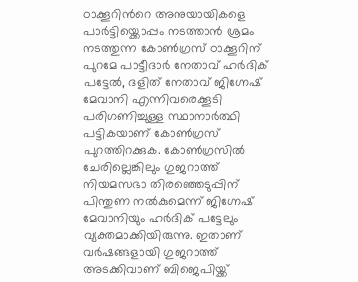ഠാക്കൂറിന്‍റെ അനുയായികളെ പാര്‍ട്ടിയ്ക്കൊപ്പം നടത്താന്‍ ശ്രമം നടത്തുന്ന കോണ്‍ഗ്രസ് ഠാക്കൂറിന് പുറമേ പാട്ടീദാര്‍ നേതാവ് ഹര്‍ദിക് പട്ടേല്‍, ദളിത് നേതാവ് ജിഗ്നേഷ് മേവാനി എന്നിവരെക്കൂടി പരിഗണിച്ചുള്ള സ്ഥാനാര്‍ത്ഥി പട്ടികയാണ് കോണ്‍ഗ്രസ് പുറത്തിറക്കുക. കോണ്‍ഗ്രസില്‍ ചേരില്ലെങ്കിലും ഗുജറാത്ത് നിയമസഭാ തിരഞ്ഞെടുപ്പിന് പിന്തുണ നല്‍കുമെന്ന് ജിഗ്നേഷ് മേവാനിയും ഹര്‍ദിക് പട്ടേലും വ്യക്തമാക്കിയിരുന്നു. ഇതാണ് വര്‍ഷങ്ങളായി ഗുജറാത്ത് അടക്കിവാണ് ബിജെപിയ്ക്ക്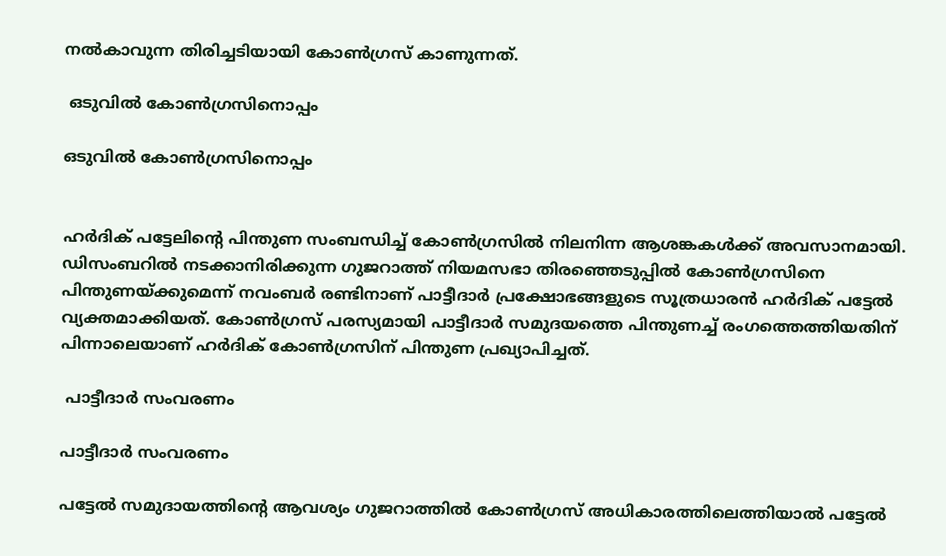നല്‍കാവുന്ന തിരിച്ചടിയായി കോണ്‍ഗ്രസ് കാണുന്നത്.

 ഒടുവില്‍ കോണ്‍ഗ്രസിനൊപ്പം

ഒടുവില്‍ കോണ്‍ഗ്രസിനൊപ്പം


ഹര്‍ദിക് പട്ടേലിന്‍റെ പിന്തുണ സംബന്ധിച്ച് കോണ്‍ഗ്രസില്‍ നിലനിന്ന ആശങ്കകള്‍ക്ക് അവസാനമായി. ഡിസംബറില്‍ നടക്കാനിരിക്കുന്ന ഗുജറാത്ത് നിയമസഭാ തിരഞ്ഞെടുപ്പില്‍ കോണ്‍ഗ്രസിനെ പിന്തുണയ്ക്കുമെന്ന് നവംബര്‍ രണ്ടിനാണ് പാട്ടീദാര്‍ പ്രക്ഷോഭങ്ങളുടെ സൂത്രധാരന്‍ ഹര്‍ദിക് പട്ടേല്‍ വ്യക്തമാക്കിയത്. കോണ്‍ഗ്രസ് പരസ്യമായി പാട്ടീദാര്‍ സമുദയത്തെ പിന്തുണച്ച് രംഗത്തെത്തിയതിന് പിന്നാലെയാണ് ഹര്‍ദിക് കോണ്‍ഗ്രസിന് പിന്തുണ പ്രഖ്യാപിച്ചത്.

 പാട്ടീദാര്‍ സംവരണം

പാട്ടീദാര്‍ സംവരണം

പട്ടേല്‍ സമുദായത്തിന്‍റെ ആവശ്യം ഗുജറാത്തില്‍ കോണ്‍ഗ്രസ് അധികാരത്തിലെത്തിയാല്‍ പട്ടേല്‍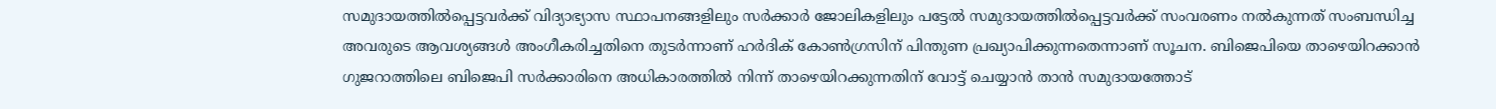സമുദായത്തില്‍പ്പെട്ടവര്‍ക്ക് വിദ്യാഭ്യാസ സ്ഥാപനങ്ങളിലും സര്‍ക്കാര്‍ ജോലികളിലും പട്ടേല്‍ സമുദായത്തില്‍പ്പെട്ടവര്‍ക്ക് സംവരണം നല്‍കുന്നത് സംബന്ധിച്ച അവരുടെ ആവശ്യങ്ങള്‍ അംഗീകരിച്ചതിനെ തുടര്‍ന്നാണ് ഹര്‍ദിക് കോണ്‍ഗ്രസിന് പിന്തുണ പ്രഖ്യാപിക്കുന്നതെന്നാണ് സൂചന. ബിജെപിയെ താഴെയിറക്കാന്‍ ഗുജറാത്തിലെ ബിജെപി സര്‍ക്കാരിനെ അധികാരത്തില്‍ നിന്ന് താഴെയിറക്കുന്നതിന് വോട്ട് ചെയ്യാന്‍ താന്‍ സമുദായത്തോട്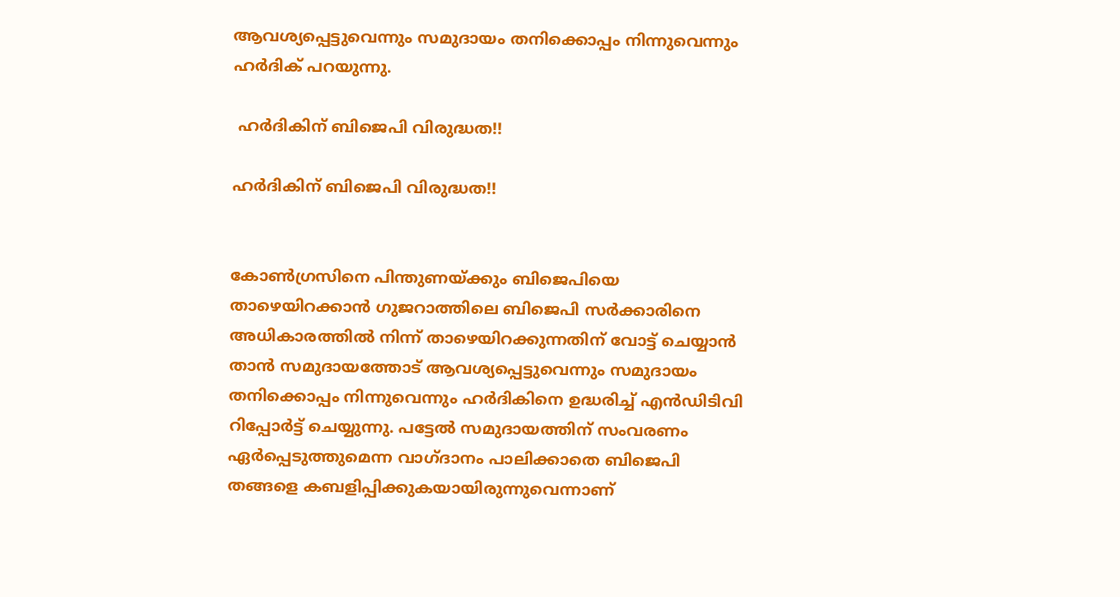ആവശ്യപ്പെട്ടുവെന്നും സമുദായം തനിക്കൊപ്പം നിന്നുവെന്നും ഹര്‍ദിക് പറയുന്നു.

 ഹര്‍ദികിന് ബിജെപി വിരുദ്ധത!!

ഹര്‍ദികിന് ബിജെപി വിരുദ്ധത!!


കോണ്‍ഗ്രസിനെ പിന്തുണയ്ക്കും ബിജെപിയെ താഴെയിറക്കാന്‍ ഗുജറാത്തിലെ ബിജെപി സര്‍ക്കാരിനെ അധികാരത്തില്‍ നിന്ന് താഴെയിറക്കുന്നതിന് വോട്ട് ചെയ്യാന്‍ താന്‍ സമുദായത്തോട് ആവശ്യപ്പെട്ടുവെന്നും സമുദായം തനിക്കൊപ്പം നിന്നുവെന്നും ഹര്‍ദികിന‍െ ഉദ്ധരിച്ച് എന്‍ഡിടിവി റിപ്പോര്‍ട്ട് ചെയ്യുന്നു. പട്ടേല്‍ സമുദായത്തിന് സംവരണം ഏര്‍പ്പെടുത്തുമെന്ന വാഗ്ദാനം പാലിക്കാതെ ബിജെപി തങ്ങളെ കബളിപ്പിക്കുകയായിരുന്നുവെന്നാണ്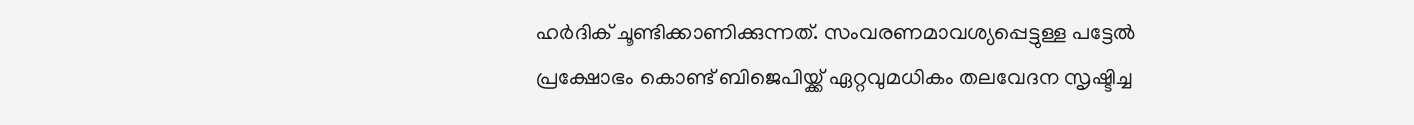ഹര്‍ദിക് ചൂണ്ടിക്കാണിക്കുന്നത്. സംവരണമാവശ്യപ്പെട്ടുള്ള പട്ടേല്‍ പ്രക്ഷോഭം കൊണ്ട് ബിജെപിയ്ക്ക് ഏറ്റവുമധികം തലവേദന സൃഷ്ടിച്ച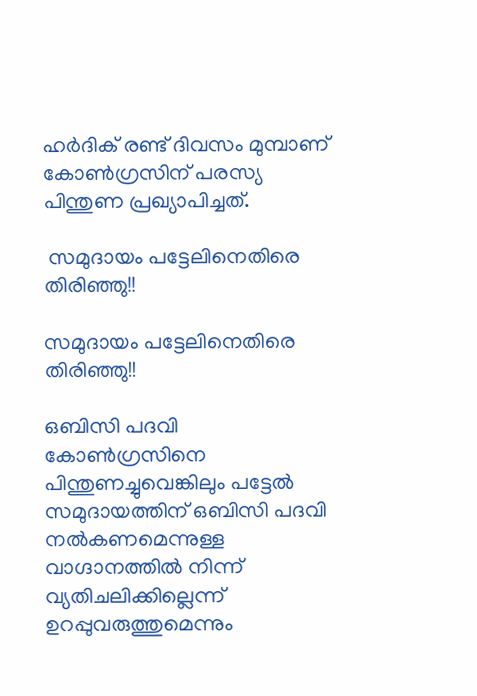ഹര്‍ദിക് രണ്ട് ദിവസം മുമ്പാണ് കോണ്‍ഗ്രസിന് പരസ്യ പിന്തുണ പ്രഖ്യാപിച്ചത്.

 സമുദായം പട്ടേലിനെതിരെ തിരിഞ്ഞു!!

സമുദായം പട്ടേലിനെതിരെ തിരിഞ്ഞു!!

ഒബിസി പദവി കോണ്‍ഗ്രസിനെ പിന്തുണച്ചുവെങ്കിലും പട്ടേല്‍ സമുദായത്തിന് ഒബിസി പദവി നല്‍കണമെന്നുള്ള വാഗ്ദാനത്തില്‍ നിന്ന് വ്യതിചലിക്കില്ലെന്ന് ഉറപ്പുവരുത്തുമെന്നും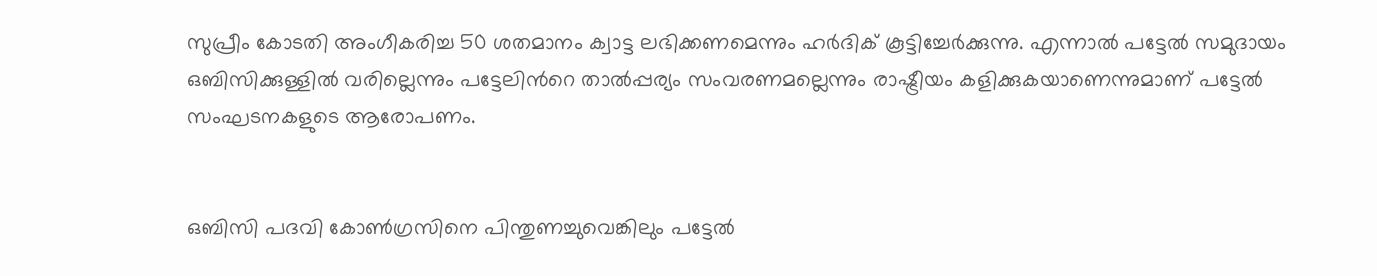സുപ്രീം കോടതി അംഗീകരിച്ച 50 ശതമാനം ക്വാട്ട ലഭിക്കണമെന്നും ഹര്‍ദിക് കൂട്ടിച്ചേര്‍ക്കുന്നു. എന്നാല്‍ പട്ടേല്‍ സമുദായം ഒബിസിക്കുള്ളില്‍ വരില്ലെന്നും പട്ടേലിന്‍റെ താല്‍പ്പര്യം സംവരണമല്ലെന്നും രാഷ്ട്രീയം കളിക്കുകയാണെന്നുമാണ് പട്ടേല്‍ സംഘടനകളുടെ ആരോപണം.


ഒബിസി പദവി കോണ്‍ഗ്രസിനെ പിന്തുണച്ചുവെങ്കിലും പട്ടേല്‍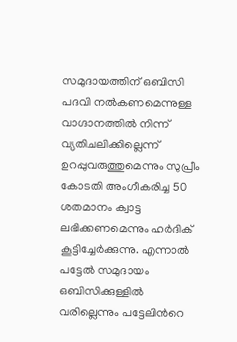സമുദായത്തിന് ഒബിസി പദവി നല്‍കണമെന്നുള്ള വാഗ്ദാനത്തില്‍ നിന്ന് വ്യതിചലിക്കില്ലെന്ന് ഉറപ്പുവരുത്തുമെന്നും സുപ്രീം കോടതി അംഗീകരിച്ച 50 ശതമാനം ക്വാട്ട ലഭിക്കണമെന്നും ഹര്‍ദിക് കൂട്ടിച്ചേര്‍ക്കുന്നു. എന്നാല്‍ പട്ടേല്‍ സമുദായം ഒബിസിക്കുള്ളില്‍ വരില്ലെന്നും പട്ടേലിന്‍റെ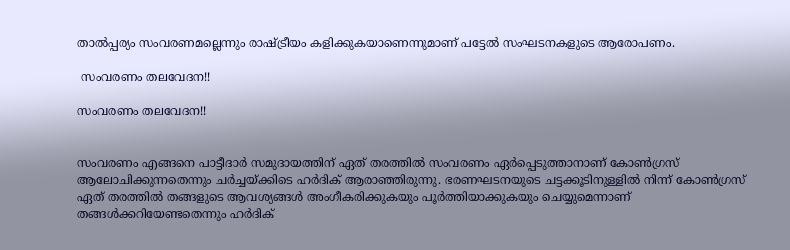താല്‍പ്പര്യം സംവരണമല്ലെന്നും രാഷ്ട്രീയം കളിക്കുകയാണെന്നുമാണ് പട്ടേല്‍ സംഘടനകളുടെ ആരോപണം.

 സംവരണം തലവേദന!!

സംവരണം തലവേദന!!


സംവരണം എങ്ങനെ പാട്ടീദാര്‍ സമുദായത്തിന് ഏത് തരത്തില്‍ സംവരണം ഏര്‍പ്പെടുത്താനാണ് കോണ്‍ഗ്രസ് ആലോചിക്കുന്നതെന്നും ചര്‍ച്ചയ്ക്കിടെ ഹര്‍ദിക് ആരാഞ്ഞിരുന്നു. ഭരണഘടനയുടെ ചട്ടക്കൂടിനുള്ളില്‍ നിന്ന് കോണ്‍ഗ്രസ് ഏത് തരത്തില്‍ തങ്ങളുടെ ആവശ്യങ്ങള്‍ അംഗീകരിക്കുകയും പൂര്‍ത്തിയാക്കുകയും ചെയ്യുമെന്നാണ് തങ്ങള്‍ക്കറിയേണ്ടതെന്നും ഹര്‍ദിക്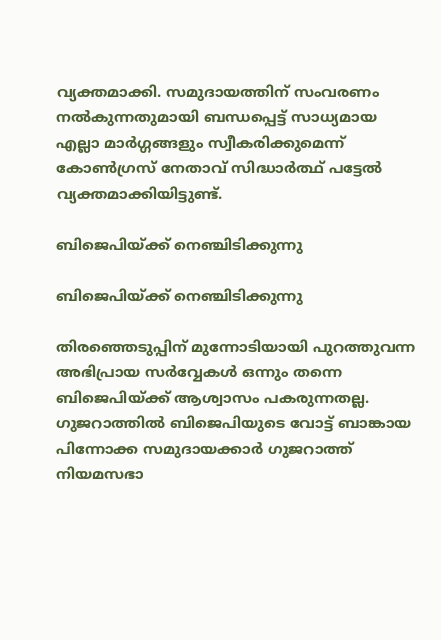വ്യക്തമാക്കി. സമുദായത്തിന് സംവരണം നല്‍കുന്നതുമായി ബന്ധപ്പെട്ട് സാധ്യമായ എല്ലാ മാര്‍ഗ്ഗങ്ങളും സ്വീകരിക്കുമെന്ന് കോണ്‍ഗ്രസ് നേതാവ് സിദ്ധാര്‍ത്ഥ് പട്ടേല്‍ വ്യക്തമാക്കിയിട്ടുണ്ട്.

ബിജെപിയ്ക്ക് നെഞ്ചിടിക്കുന്നു

ബിജെപിയ്ക്ക് നെഞ്ചിടിക്കുന്നു

തിരഞ്ഞെടുപ്പിന് മുന്നോടിയായി പുറത്തുവന്ന അഭിപ്രായ സര്‍വ്വേകള്‍ ഒന്നും തന്നെ ബിജെപിയ്ക്ക് ആശ്വാസം പകരുന്നതല്ല. ഗുജറാത്തില്‍ ബിജെപിയുടെ വോട്ട് ബാങ്കായ പിന്നോക്ക സമുദായക്കാര്‍ ഗുജറാത്ത് നിയമസഭാ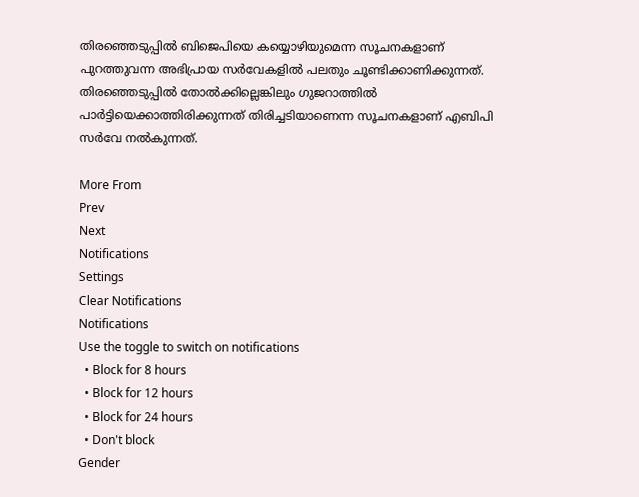തിരഞ്ഞെടുപ്പില്‍ ബിജെപിയെ കയ്യൊഴിയുമെന്ന സൂചനകളാണ് പുറത്തുവന്ന അഭിപ്രായ സര്‍വേകളില്‍ പലതും ചൂണ്ടിക്കാണിക്കുന്നത്. തിരഞ്ഞെടുപ്പില്‍ തോല്‍ക്കില്ലെങ്കിലും ഗുജറാത്തില്‍ പാര്‍ട്ടിയെക്കാത്തിരിക്കുന്നത് തിരിച്ചടിയാണെന്ന സൂചനകളാണ് എബിപി സര്‍വേ നല്‍കുന്നത്.

More From
Prev
Next
Notifications
Settings
Clear Notifications
Notifications
Use the toggle to switch on notifications
  • Block for 8 hours
  • Block for 12 hours
  • Block for 24 hours
  • Don't block
Gender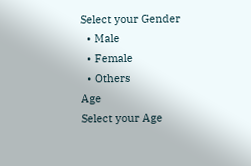Select your Gender
  • Male
  • Female
  • Others
Age
Select your Age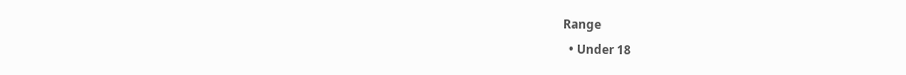Range
  • Under 18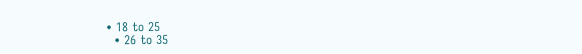• 18 to 25
  • 26 to 35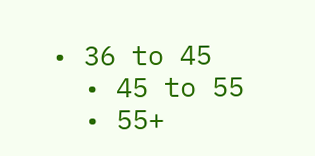• 36 to 45
  • 45 to 55
  • 55+